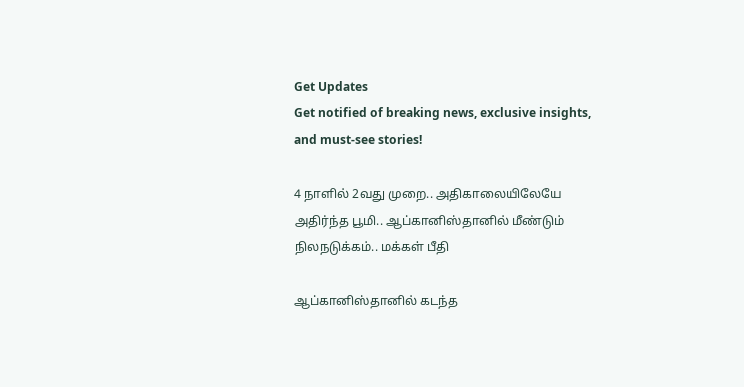Get Updates
Get notified of breaking news, exclusive insights, and must-see stories!

4 நாளில் 2வது முறை.. அதிகாலையிலேயே அதிர்ந்த பூமி.. ஆப்கானிஸ்தானில் மீண்டும் நிலநடுக்கம்.. மக்கள் பீதி

ஆப்கானிஸ்தானில் கடந்த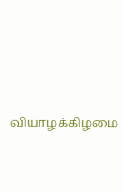வியாழக்கிழமை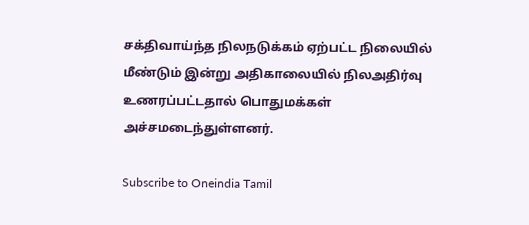சக்திவாய்ந்த நிலநடுக்கம் ஏற்பட்ட நிலையில் மீண்டும் இன்று அதிகாலையில் நிலஅதிர்வு உணரப்பட்டதால் பொதுமக்கள் அச்சமடைந்துள்ளனர்.

Subscribe to Oneindia Tamil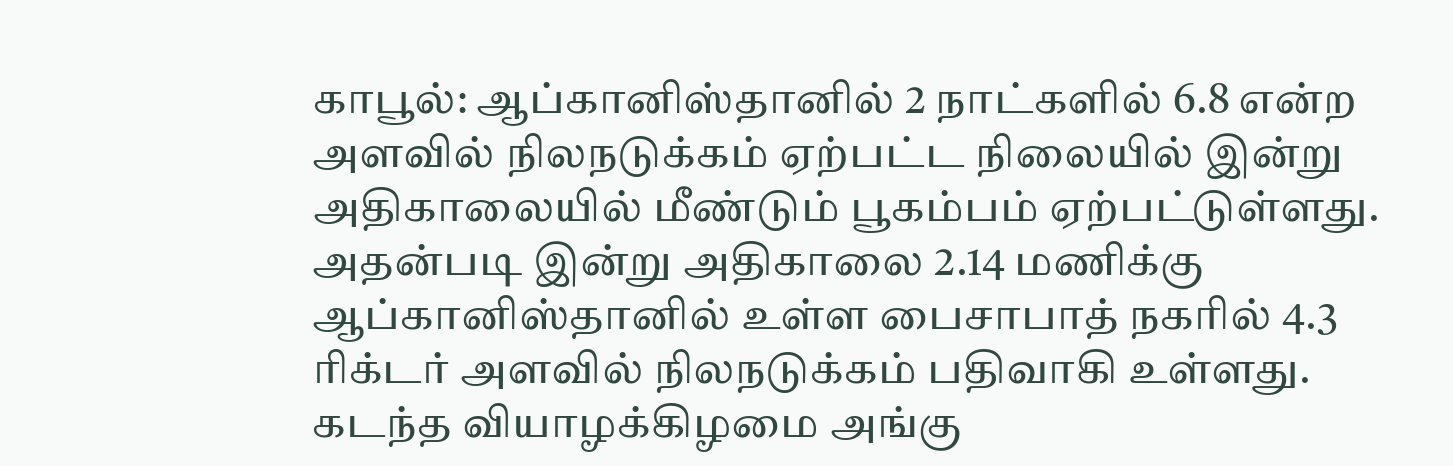காபூல்: ஆப்கானிஸ்தானில் 2 நாட்களில் 6.8 என்ற அளவில் நிலநடுக்கம் ஏற்பட்ட நிலையில் இன்று அதிகாலையில் மீண்டும் பூகம்பம் ஏற்பட்டுள்ளது. அதன்படி இன்று அதிகாலை 2.14 மணிக்கு ஆப்கானிஸ்தானில் உள்ள பைசாபாத் நகரில் 4.3 ரிக்டர் அளவில் நிலநடுக்கம் பதிவாகி உள்ளது. கடந்த வியாழக்கிழமை அங்கு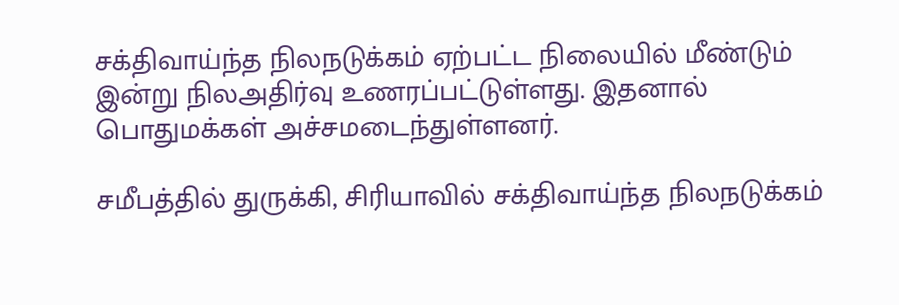சக்திவாய்ந்த நிலநடுக்கம் ஏற்பட்ட நிலையில் மீண்டும் இன்று நிலஅதிர்வு உணரப்பட்டுள்ளது. இதனால் பொதுமக்கள் அச்சமடைந்துள்ளனர்.

சமீபத்தில் துருக்கி, சிரியாவில் சக்திவாய்ந்த நிலநடுக்கம்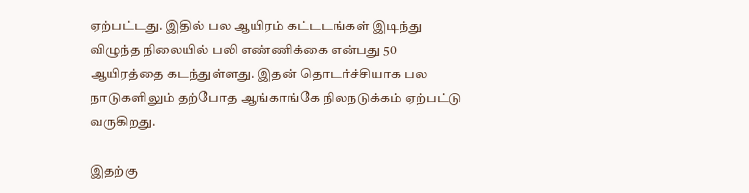ஏற்பட்டது. இதில் பல ஆயிரம் கட்டடங்கள் இடிந்து விழுந்த நிலையில் பலி எண்ணிக்கை என்பது 50 ஆயிரத்தை கடந்துள்ளது. இதன் தொடர்ச்சியாக பல நாடுகளிலும் தற்போத ஆங்காங்கே நிலநடுக்கம் ஏற்பட்டு வருகிறது.

இதற்கு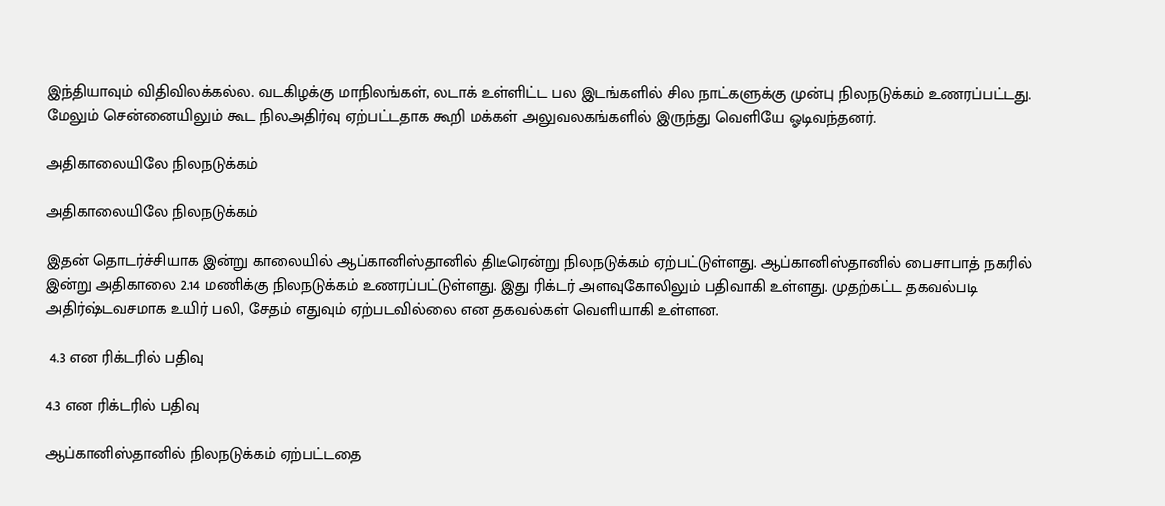இந்தியாவும் விதிவிலக்கல்ல. வடகிழக்கு மாநிலங்கள், லடாக் உள்ளிட்ட பல இடங்களில் சில நாட்களுக்கு முன்பு நிலநடுக்கம் உணரப்பட்டது. மேலும் சென்னையிலும் கூட நிலஅதிர்வு ஏற்பட்டதாக கூறி மக்கள் அலுவலகங்களில் இருந்து வெளியே ஓடிவந்தனர்.

அதிகாலையிலே நிலநடுக்கம்

அதிகாலையிலே நிலநடுக்கம்

இதன் தொடர்ச்சியாக இன்று காலையில் ஆப்கானிஸ்தானில் திடீரென்று நிலநடுக்கம் ஏற்பட்டுள்ளது. ஆப்கானிஸ்தானில் பைசாபாத் நகரில் இன்று அதிகாலை 2.14 மணிக்கு நிலநடுக்கம் உணரப்பட்டுள்ளது. இது ரிக்டர் அளவுகோலிலும் பதிவாகி உள்ளது. முதற்கட்ட தகவல்படி அதிர்ஷ்டவசமாக உயிர் பலி, சேதம் எதுவும் ஏற்படவில்லை என தகவல்கள் வெளியாகி உள்ளன.

 4.3 என ரிக்டரில் பதிவு

4.3 என ரிக்டரில் பதிவு

ஆப்கானிஸ்தானில் நிலநடுக்கம் ஏற்பட்டதை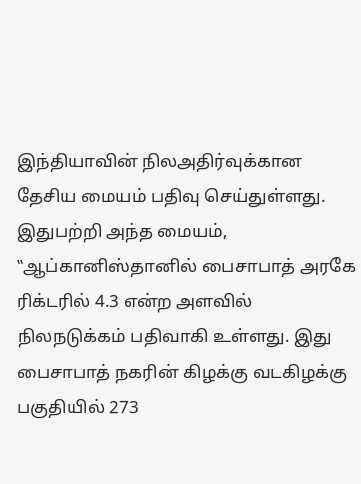இந்தியாவின் நிலஅதிர்வுக்கான தேசிய மையம் பதிவு செய்துள்ளது. இதுபற்றி அந்த மையம், ‛‛ஆப்கானிஸ்தானில் பைசாபாத் அரகே ரிக்டரில் 4.3 என்ற அளவில் நிலநடுக்கம் பதிவாகி உள்ளது. இது பைசாபாத் நகரின் கிழக்கு வடகிழக்கு பகுதியில் 273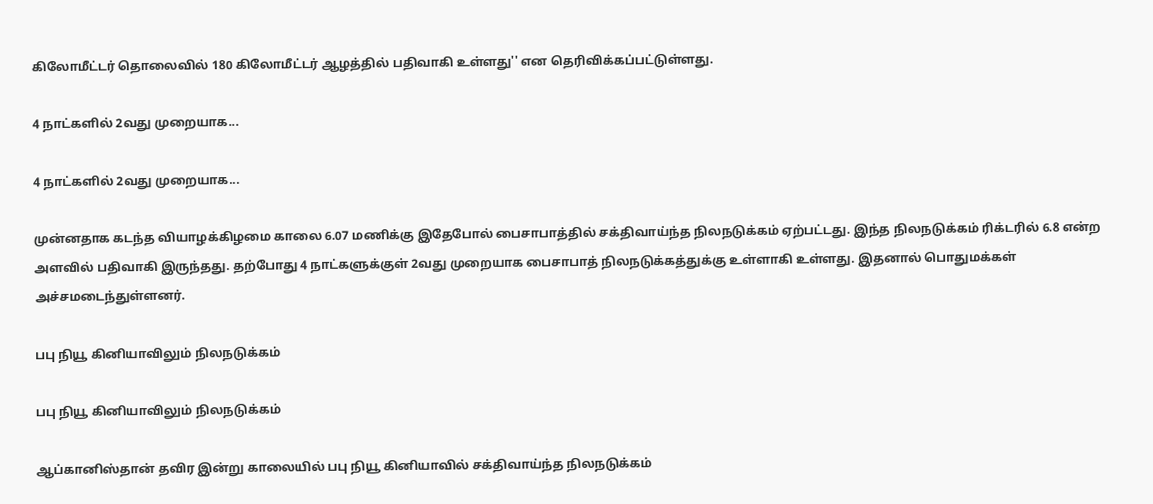கிலோமீட்டர் தொலைவில் 180 கிலோமீட்டர் ஆழத்தில் பதிவாகி உள்ளது'' என தெரிவிக்கப்பட்டுள்ளது.

4 நாட்களில் 2வது முறையாக...

4 நாட்களில் 2வது முறையாக...

முன்னதாக கடந்த வியாழக்கிழமை காலை 6.07 மணிக்கு இதேபோல் பைசாபாத்தில் சக்திவாய்ந்த நிலநடுக்கம் ஏற்பட்டது. இந்த நிலநடுக்கம் ரிக்டரில் 6.8 என்ற அளவில் பதிவாகி இருந்தது. தற்போது 4 நாட்களுக்குள் 2வது முறையாக பைசாபாத் நிலநடுக்கத்துக்கு உள்ளாகி உள்ளது. இதனால் பொதுமக்கள் அச்சமடைந்துள்ளனர்.

பபு நியூ கினியாவிலும் நிலநடுக்கம்

பபு நியூ கினியாவிலும் நிலநடுக்கம்

ஆப்கானிஸ்தான் தவிர இன்று காலையில் பபு நியூ கினியாவில் சக்திவாய்ந்த நிலநடுக்கம்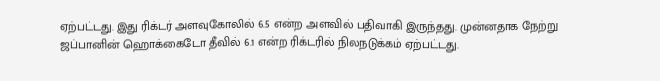ஏற்பட்டது. இது ரிக்டர் அளவுகோலில் 6.5 என்ற அளவில் பதிவாகி இருந்தது. முன்னதாக நேற்று ஜப்பானின் ஹொக்கைடோ தீவில் 6.1 என்ற ரிக்டரில் நிலநடுக்கம் ஏற்பட்டது.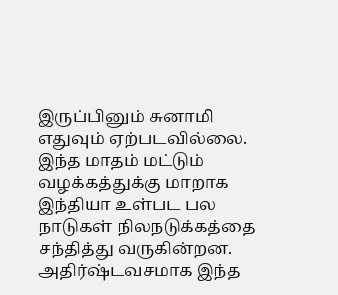இருப்பினும் சுனாமி எதுவும் ஏற்படவில்லை. இந்த மாதம் மட்டும் வழக்கத்துக்கு மாறாக இந்தியா உள்பட பல நாடுகள் நிலநடுக்கத்தை சந்தித்து வருகின்றன. அதிர்ஷ்டவசமாக இந்த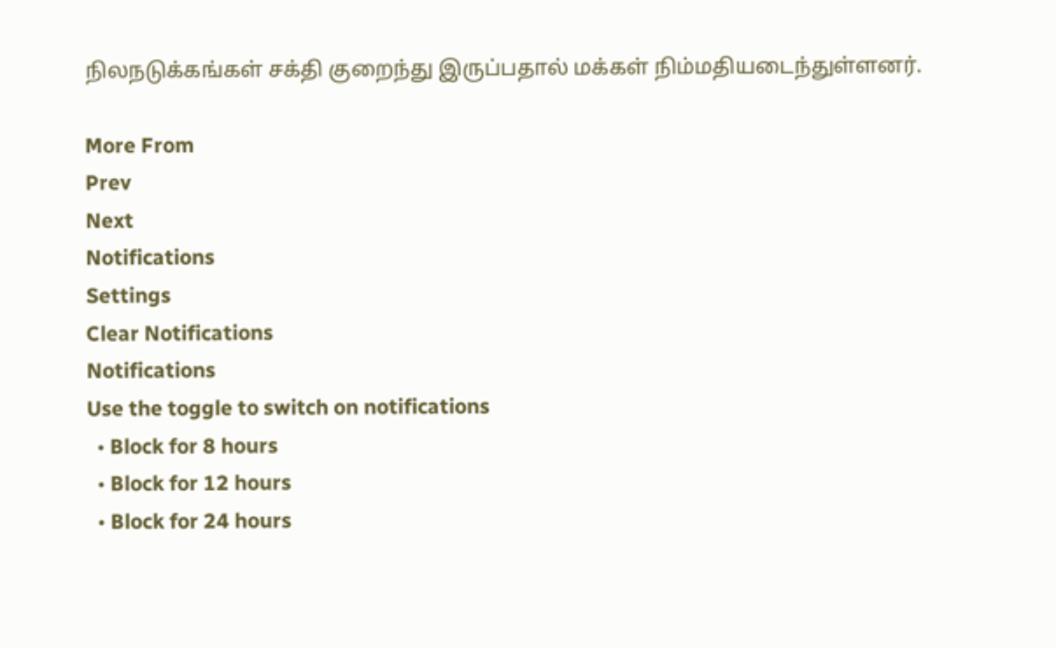நிலநடுக்கங்கள் சக்தி குறைந்து இருப்பதால் மக்கள் நிம்மதியடைந்துள்ளனர்.

More From
Prev
Next
Notifications
Settings
Clear Notifications
Notifications
Use the toggle to switch on notifications
  • Block for 8 hours
  • Block for 12 hours
  • Block for 24 hours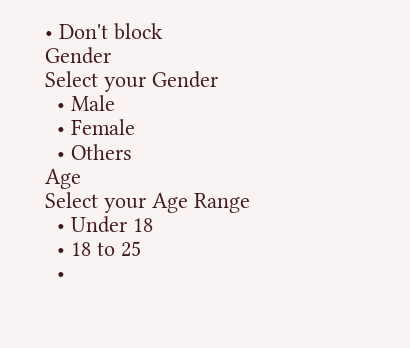• Don't block
Gender
Select your Gender
  • Male
  • Female
  • Others
Age
Select your Age Range
  • Under 18
  • 18 to 25
  •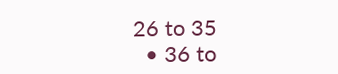26 to 35
  • 36 to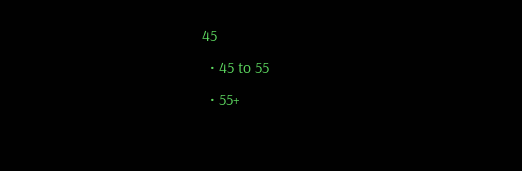45
  • 45 to 55
  • 55+